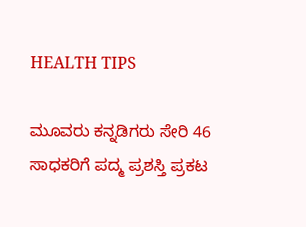HEALTH TIPS

ಮೂವರು ಕನ್ನಡಿಗರು ಸೇರಿ 46 ಸಾಧಕರಿಗೆ ಪದ್ಮ ಪ್ರಶಸ್ತಿ ಪ್ರಕಟ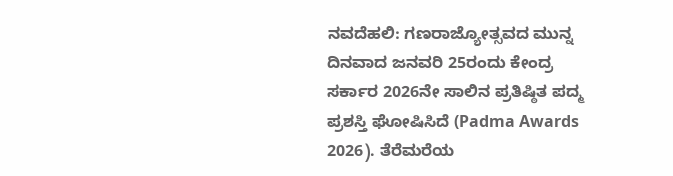ನವದೆಹಲಿ: ಗಣರಾಜ್ಯೋತ್ಸವದ ಮುನ್ನ ದಿನವಾದ ಜನವರಿ 25ರಂದು ಕೇಂದ್ರ ಸರ್ಕಾರ 2026ನೇ ಸಾಲಿನ ಪ್ರತಿಷ್ಠಿತ ಪದ್ಮ ಪ್ರಶಸ್ತಿ ಘೋಷಿಸಿದೆ (Padma Awards 2026). ತೆರೆಮರೆಯ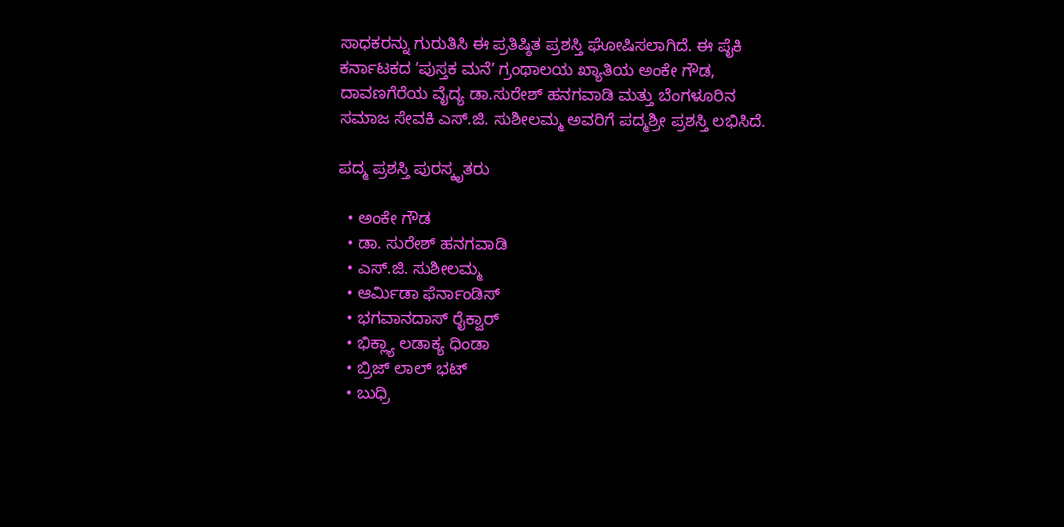ಸಾಧಕರನ್ನು ಗುರುತಿಸಿ ಈ ಪ್ರತಿಷ್ಠಿತ ಪ್ರಶಸ್ತಿ ಘೋಷಿಸಲಾಗಿದೆ. ಈ ಪೈಕಿ ಕರ್ನಾಟಕದ ʼಪುಸ್ತಕ ಮನೆʼ ಗ್ರಂಥಾಲಯ ಖ್ಯಾತಿಯ ಅಂಕೇ ಗೌಡ, ದಾವಣಗೆರೆಯ ವೈದ್ಯ ಡಾ.ಸುರೇಶ್‌ ಹನಗವಾಡಿ ಮತ್ತು ಬೆಂಗಳೂರಿನ ಸಮಾಜ ಸೇವಕಿ ಎಸ್‌.ಜಿ. ಸುಶೀಲಮ್ಮ ಅವರಿಗೆ ಪದ್ಮಶ್ರೀ ಪ್ರಶಸ್ತಿ ಲಭಿಸಿದೆ.

ಪದ್ಮ ಪ್ರಶಸ್ತಿ ಪುರಸ್ಕೃತರು

  • ಅಂಕೇ ಗೌಡ
  • ಡಾ. ಸುರೇಶ್‌ ಹನಗವಾಡಿ
  • ಎಸ್‌.ಜಿ. ಸುಶೀಲಮ್ಮ
  • ಆರ್ಮಿಡಾ ಫೆರ್ನಾಂಡಿಸ್
  • ಭಗವಾನದಾಸ್ ರೈಕ್ವಾರ್
  • ಭಿಕ್ಲ್ಯಾ ಲಡಾಕ್ಯ ಧಿಂಡಾ
  • ಬ್ರಿಜ್ ಲಾಲ್ ಭಟ್
  • ಬುಧ್ರಿ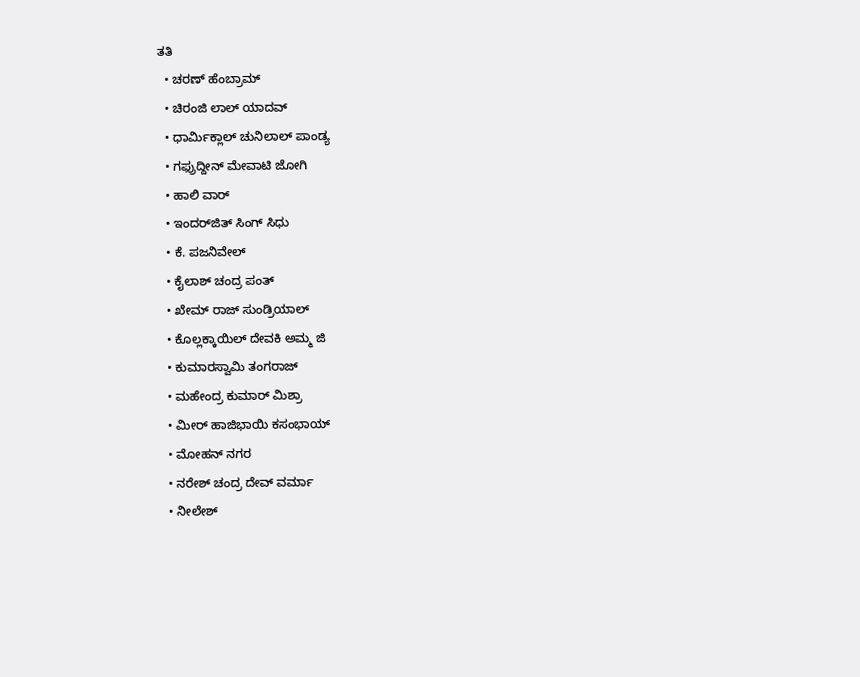ತತಿ
  • ಚರಣ್ ಹೆಂಬ್ರಾಮ್
  • ಚಿರಂಜಿ ಲಾಲ್ ಯಾದವ್
  • ಧಾರ್ಮಿಕ್ಲಾಲ್ ಚುನಿಲಾಲ್ ಪಾಂಡ್ಯ
  • ಗಫ್ರುದ್ದೀನ್ ಮೇವಾಟಿ ಜೋಗಿ
  • ಹಾಲಿ ವಾರ್
  • ಇಂದರ್‌ಜಿತ್ ಸಿಂಗ್ ಸಿಧು
  • ಕೆ. ಪಜನಿವೇಲ್
  • ಕೈಲಾಶ್ ಚಂದ್ರ ಪಂತ್
  • ಖೇಮ್ ರಾಜ್ ಸುಂಡ್ರಿಯಾಲ್
  • ಕೊಲ್ಲಕ್ಕಾಯಿಲ್ ದೇವಕಿ ಅಮ್ಮ ಜಿ
  • ಕುಮಾರಸ್ವಾಮಿ ತಂಗರಾಜ್
  • ಮಹೇಂದ್ರ ಕುಮಾರ್ ಮಿಶ್ರಾ
  • ಮೀರ್ ಹಾಜಿಭಾಯಿ ಕಸಂಭಾಯ್
  • ಮೋಹನ್ ನಗರ
  • ನರೇಶ್ ಚಂದ್ರ ದೇವ್ ವರ್ಮಾ
  • ನೀಲೇಶ್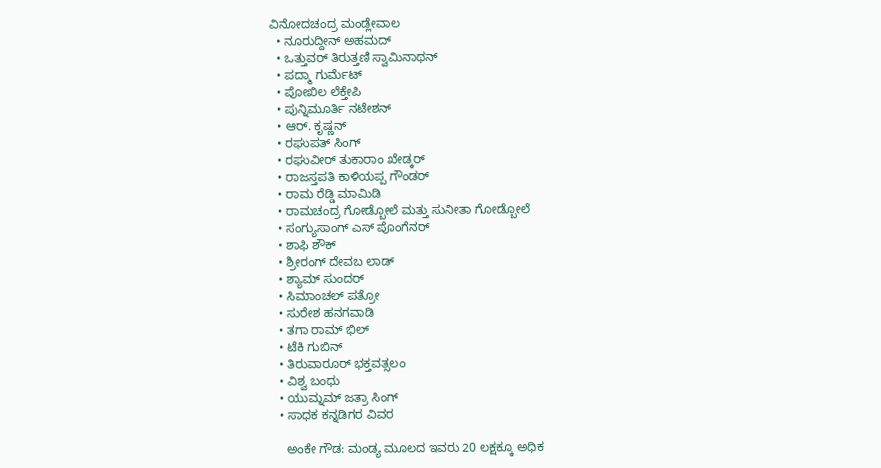ವಿನೋದಚಂದ್ರ ಮಂಡ್ಲೇವಾಲ
  • ನೂರುದ್ದೀನ್ ಅಹಮದ್
  • ಒತ್ತುವರ್ ತಿರುತ್ತಣಿ ಸ್ವಾಮಿನಾಥನ್
  • ಪದ್ಮಾ ಗುರ್ಮೆಟ್
  • ಪೋಖಿಲ ಲೆಕ್ತೇಪಿ
  • ಪುನ್ನಿಮೂರ್ತಿ ನಟೇಶನ್
  • ಆರ್. ಕೃಷ್ಣನ್
  • ರಘುಪತ್ ಸಿಂಗ್
  • ರಘುವೀರ್ ತುಕಾರಾಂ ಖೇಡ್ಕರ್
  • ರಾಜಸ್ತಪತಿ ಕಾಳಿಯಪ್ಪ ಗೌಂಡರ್
  • ರಾಮ ರೆಡ್ಡಿ ಮಾಮಿಡಿ
  • ರಾಮಚಂದ್ರ ಗೋಡ್ಬೋಲೆ ಮತ್ತು ಸುನೀತಾ ಗೋಡ್ಬೋಲೆ
  • ಸಂಗ್ಯುಸಾಂಗ್ ಎಸ್ ಪೊಂಗೆನರ್
  • ಶಾಫಿ ಶೌಕ್
  • ಶ್ರೀರಂಗ್ ದೇವಬ ಲಾಡ್
  • ಶ್ಯಾಮ್ ಸುಂದರ್
  • ಸಿಮಾಂಚಲ್ ಪತ್ರೋ
  • ಸುರೇಶ ಹನಗವಾಡಿ
  • ತಗಾ ರಾಮ್ ಭಿಲ್
  • ಟೆಕಿ ಗುಬಿನ್
  • ತಿರುವಾರೂರ್ ಭಕ್ತವತ್ಸಲಂ
  • ವಿಶ್ವ ಬಂಧು
  • ಯುಮ್ನಮ್ ಜತ್ರಾ ಸಿಂಗ್
  • ಸಾಧಕ ಕನ್ನಡಿಗರ ವಿವರ

    ಅಂಕೇ ಗೌಡ: ಮಂಡ್ಯ ಮೂಲದ ಇವರು 20 ಲಕ್ಷಕ್ಕೂ ಅಧಿಕ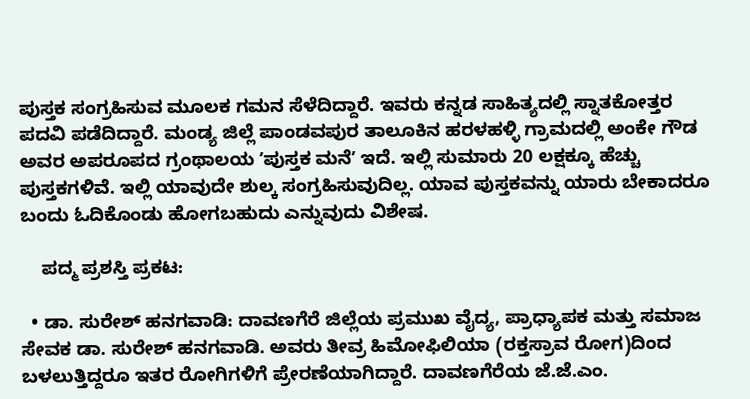ಪುಸ್ತಕ ಸಂಗ್ರಹಿಸುವ ಮೂಲಕ ಗಮನ ಸೆಳೆದಿದ್ದಾರೆ. ಇವರು ಕನ್ನಡ ಸಾಹಿತ್ಯದಲ್ಲಿ ಸ್ನಾತಕೋತ್ತರ ಪದವಿ ಪಡೆದಿದ್ದಾರೆ. ಮಂಡ್ಯ ಜಿಲ್ಲೆ ಪಾಂಡವಪುರ ತಾಲೂಕಿನ ಹರಳಹಳ್ಳಿ ಗ್ರಾಮದಲ್ಲಿ ಅಂಕೇ ಗೌಡ ಅವರ ಅಪರೂಪದ ಗ್ರಂಥಾಲಯ ʼಪುಸ್ತಕ ಮನೆʼ ಇದೆ. ಇಲ್ಲಿ ಸುಮಾರು 20 ಲಕ್ಷಕ್ಕೂ ಹೆಚ್ಚು ಪುಸ್ತಕಗಳಿವೆ. ಇಲ್ಲಿ ಯಾವುದೇ ಶುಲ್ಕ ಸಂಗ್ರಹಿಸುವುದಿಲ್ಲ. ಯಾವ ಪುಸ್ತಕವನ್ನು ಯಾರು ಬೇಕಾದರೂ ಬಂದು ಓದಿಕೊಂಡು ಹೋಗಬಹುದು ಎನ್ನುವುದು ವಿಶೇಷ.

    ಪದ್ಮ ಪ್ರಶಸ್ತಿ ಪ್ರಕಟ:

  • ಡಾ. ಸುರೇಶ್‌ ಹನಗವಾಡಿ: ದಾವಣಗೆರೆ ಜಿಲ್ಲೆಯ ಪ್ರಮುಖ ವೈದ್ಯ, ಪ್ರಾಧ್ಯಾಪಕ ಮತ್ತು ಸಮಾಜ ಸೇವಕ ಡಾ. ಸುರೇಶ್‌ ಹನಗವಾಡಿ. ಅವರು ತೀವ್ರ ಹಿಮೋಫಿಲಿಯಾ (ರಕ್ತಸ್ರಾವ ರೋಗ)ದಿಂದ ಬಳಲುತ್ತಿದ್ದರೂ ಇತರ ರೋಗಿಗಳಿಗೆ ಪ್ರೇರಣೆಯಾಗಿದ್ದಾರೆ. ದಾವಣಗೆರೆಯ ಜೆ.ಜೆ.ಎಂ.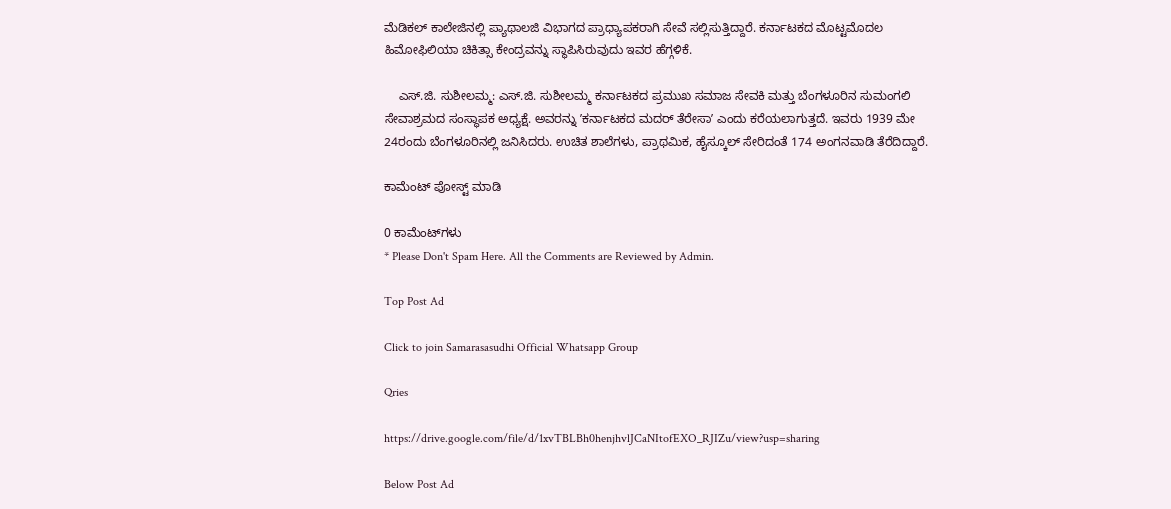ಮೆಡಿಕಲ್ ಕಾಲೇಜಿನಲ್ಲಿ ಪ್ಯಾಥಾಲಜಿ ವಿಭಾಗದ ಪ್ರಾಧ್ಯಾಪಕರಾಗಿ ಸೇವೆ ಸಲ್ಲಿಸುತ್ತಿದ್ದಾರೆ. ಕರ್ನಾಟಕದ ಮೊಟ್ಟಮೊದಲ ಹಿಮೋಫಿಲಿಯಾ ಚಿಕಿತ್ಸಾ ಕೇಂದ್ರವನ್ನು ಸ್ಥಾಪಿಸಿರುವುದು ಇವರ ಹೆಗ್ಗಳಿಕೆ.

    ಎಸ್‌.ಜಿ. ಸುಶೀಲಮ್ಮ: ಎಸ್.ಜಿ. ಸುಶೀಲಮ್ಮ ಕರ್ನಾಟಕದ ಪ್ರಮುಖ ಸಮಾಜ ಸೇವಕಿ ಮತ್ತು ಬೆಂಗಳೂರಿನ ಸುಮಂಗಲಿ ಸೇವಾಶ್ರಮದ ಸಂಸ್ಥಾಪಕ ಅಧ್ಯಕ್ಷೆ. ಅವರನ್ನು ʼಕರ್ನಾಟಕದ ಮದರ್ ತೆರೇಸಾʼ ಎಂದು ಕರೆಯಲಾಗುತ್ತದೆ. ಇವರು 1939 ಮೇ 24ರಂದು ಬೆಂಗಳೂರಿನಲ್ಲಿ ಜನಿಸಿದರು. ಉಚಿತ ಶಾಲೆಗಳು, ಪ್ರಾಥಮಿಕ, ಹೈಸ್ಕೂಲ್ ಸೇರಿದಂತೆ 174 ಅಂಗನವಾಡಿ ತೆರೆದಿದ್ದಾರೆ.

ಕಾಮೆಂಟ್‌‌ ಪೋಸ್ಟ್‌ ಮಾಡಿ

0 ಕಾಮೆಂಟ್‌ಗಳು
* Please Don't Spam Here. All the Comments are Reviewed by Admin.

Top Post Ad

Click to join Samarasasudhi Official Whatsapp Group

Qries

https://drive.google.com/file/d/1xvTBLBh0henjhvlJCaNItofEXO_RJIZu/view?usp=sharing

Below Post Ad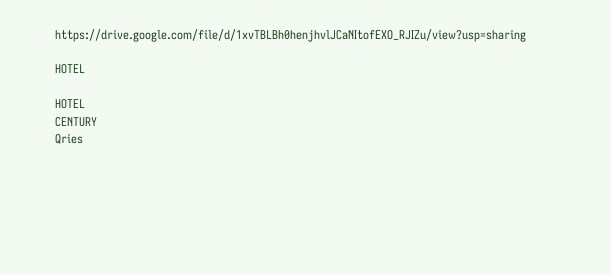https://drive.google.com/file/d/1xvTBLBh0henjhvlJCaNItofEXO_RJIZu/view?usp=sharing

HOTEL

HOTEL
CENTURY
Qries